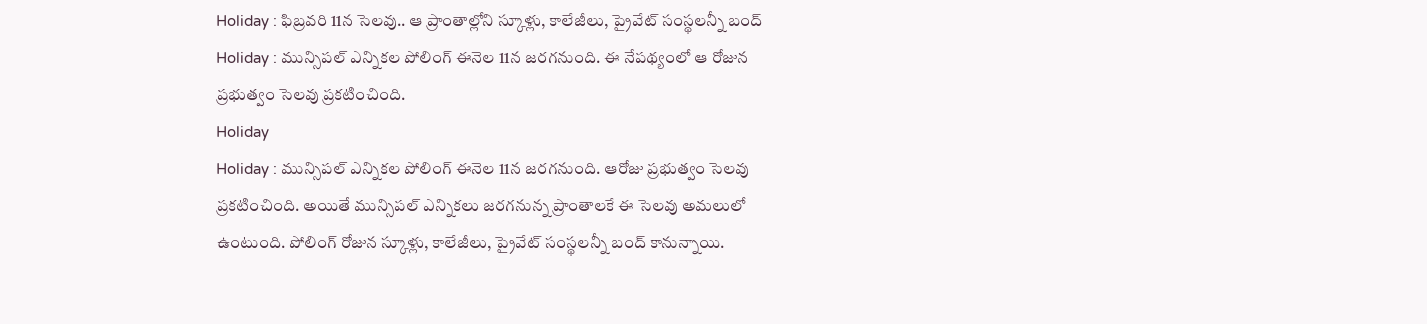Holiday : ఫిబ్రవరి 11న సెలవు.. ఆ ప్రాంతాల్లోని స్కూళ్లు, కాలేజీలు, ప్రైవేట్ సంస్థలన్నీ బంద్
Holiday : మున్సిపల్ ఎన్నికల పోలింగ్ ఈనెల 11న జరగనుంది. ఈ నేపథ్యంలో ఆ రోజున ప్రభుత్వం సెలవు ప్రకటించింది.
Holiday
Holiday : మున్సిపల్ ఎన్నికల పోలింగ్ ఈనెల 11న జరగనుంది. ఆరోజు ప్రభుత్వం సెలవు ప్రకటించింది. అయితే మున్సిపల్ ఎన్నికలు జరగనున్న ప్రాంతాలకే ఈ సెలవు అమలులో ఉంటుంది. పోలింగ్ రోజున స్కూళ్లు, కాలేజీలు, ప్రైవేట్ సంస్థలన్నీ బంద్ కానున్నాయి.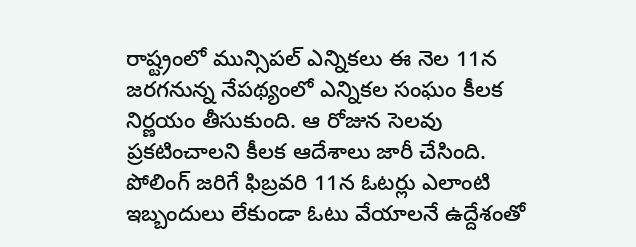రాష్ట్రంలో మున్సిపల్ ఎన్నికలు ఈ నెల 11న జరగనున్న నేపథ్యంలో ఎన్నికల సంఘం కీలక నిర్ణయం తీసుకుంది. ఆ రోజున సెలవు ప్రకటించాలని కీలక ఆదేశాలు జారీ చేసింది. పోలింగ్ జరిగే ఫిబ్రవరి 11న ఓటర్లు ఎలాంటి ఇబ్బందులు లేకుండా ఓటు వేయాలనే ఉద్దేశంతో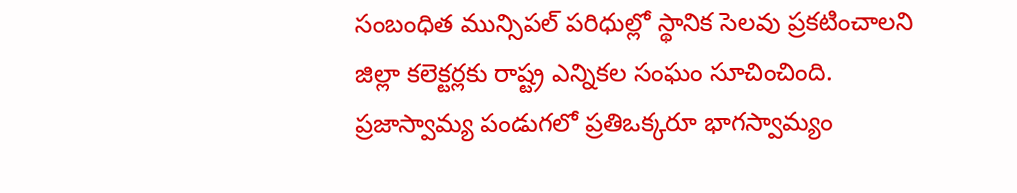సంబంధిత మున్సిపల్ పరిధుల్లో స్థానిక సెలవు ప్రకటించాలని జిల్లా కలెక్టర్లకు రాష్ట్ర ఎన్నికల సంఘం సూచించింది. ప్రజాస్వామ్య పండుగలో ప్రతిఒక్కరూ భాగస్వామ్యం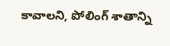కావాలని, పోలింగ్ శాతాన్ని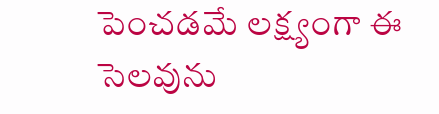పెంచడమే లక్ష్యంగా ఈ సెలవును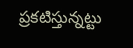ప్రకటిస్తున్నట్టు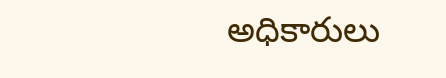అధికారులు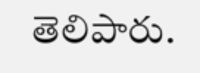తెలిపారు.